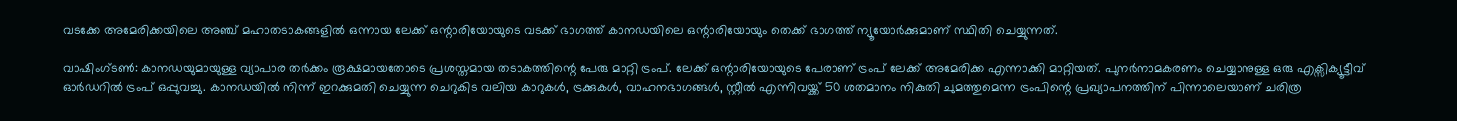വടക്കേ അമേരിക്കയിലെ അഞ്ച് മഹാതടാകങ്ങളിൽ ഒന്നായ ലേക്ക് ഒന്റാരിയോയുടെ വടക്ക് ഭാഗത്ത് കാനഡയിലെ ഒന്റാരിയോയും തെക്ക് ഭാഗത്ത് ന്യൂയോർക്കുമാണ് സ്ഥിതി ചെയ്യുന്നത്.

വാഷിംഗ്ടൺ: കാനഡയുമായുള്ള വ്യാപാര തർക്കം രൂക്ഷമായതോടെ പ്രശസ്തമായ തടാകത്തിന്റെ പേരു മാറ്റി ട്രംപ്. ലേക്ക് ഒന്റാരിയോയുടെ പേരാണ് ട്രംപ് ലേക്ക് അമേരിക്ക എന്നാക്കി മാറ്റിയത്. പുനർനാമകരണം ചെയ്യാനുള്ള ഒരു എക്സിക്യൂട്ടീവ് ഓർഡറിൽ ട്രംപ് ഒപ്പുവച്ചു. കാനഡയിൽ നിന്ന് ഇറക്കുമതി ചെയ്യുന്ന ചെറുകിട വലിയ കാറുകൾ, ട്രക്കുകൾ, വാഹനഭാഗങ്ങൾ, സ്റ്റീൽ എന്നിവയ്ക്ക് 50 ശതമാനം നികുതി ചുമത്തുമെന്ന ട്രംപിന്റെ പ്രഖ്യാപനത്തിന് പിന്നാലെയാണ് ചരിത്ര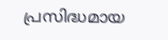പ്രസിദ്ധമായ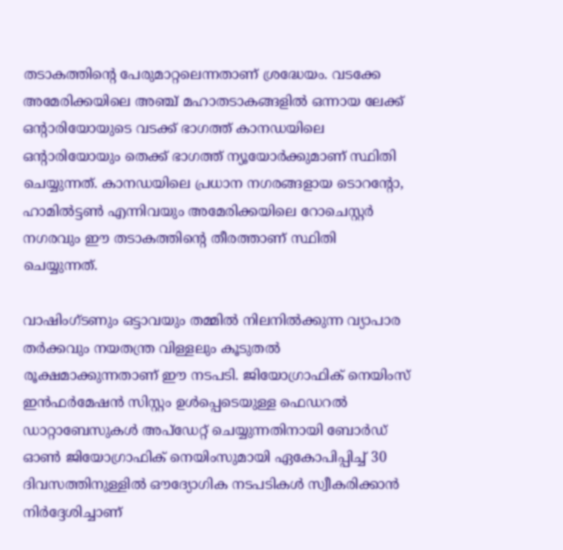തടാകത്തിന്റെ പേരുമാറ്റലെന്നതാണ് ശ്രദ്ധേയം. വടക്കേ അമേരിക്കയിലെ അഞ്ച് മഹാതടാകങ്ങളിൽ ഒന്നായ ലേക്ക് ഒന്റാരിയോയുടെ വടക്ക് ഭാഗത്ത് കാനഡയിലെ ഒന്റാരിയോയും തെക്ക് ഭാഗത്ത് ന്യൂയോർക്കുമാണ് സ്ഥിതി ചെയ്യുന്നത്. കാനഡയിലെ പ്രധാന നഗരങ്ങളായ ടൊറന്റോ, ഹാമിൽട്ടൺ എന്നിവയും അമേരിക്കയിലെ റോചെസ്റ്റർ നഗരവും ഈ തടാകത്തിന്റെ തീരത്താണ് സ്ഥിതി ചെയ്യുന്നത്.

വാഷിംഗ്ടണും ഒട്ടാവയും തമ്മിൽ നിലനിൽക്കുന്ന വ്യാപാര തർക്കവും നയതന്ത്ര വിള്ളലും കൂടുതൽ രൂക്ഷമാക്കുന്നതാണ് ഈ നടപടി. ജിയോഗ്രാഫിക് നെയിംസ് ഇൻഫർമേഷൻ സിസ്റ്റം ഉൾപ്പെടെയുള്ള ഫെഡറൽ ഡാറ്റാബേസുകൾ അപ്‌ഡേറ്റ് ചെയ്യുന്നതിനായി ബോർഡ് ഓൺ ജിയോഗ്രാഫിക് നെയിംസുമായി ഏകോപിപ്പിച്ച് 30 ദിവസത്തിനുള്ളിൽ ഔദ്യോഗിക നടപടികൾ സ്വീകരിക്കാൻ നിർദ്ദേശിച്ചാണ്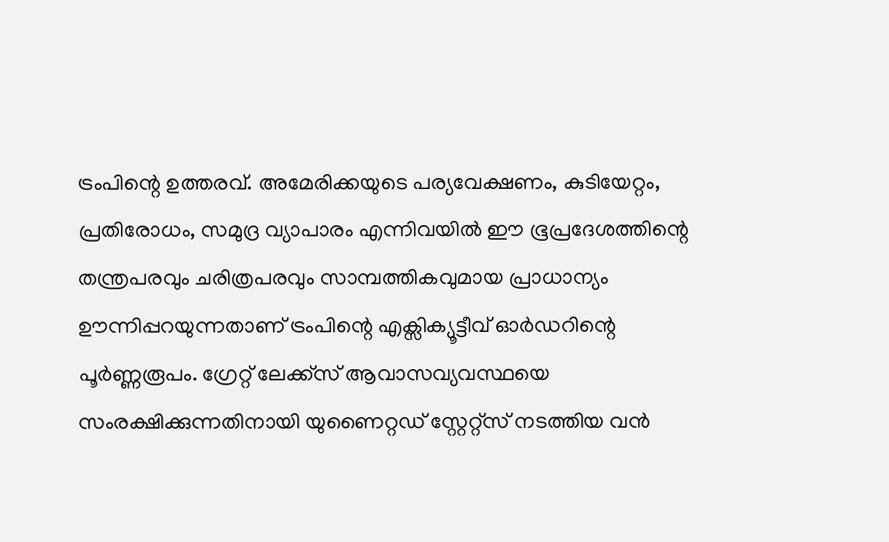ട്രംപിന്റെ ഉത്തരവ്. അമേരിക്കയുടെ പര്യവേക്ഷണം, കുടിയേറ്റം, പ്രതിരോധം, സമുദ്ര വ്യാപാരം എന്നിവയിൽ ഈ ഭൂപ്രദേശത്തിന്റെ തന്ത്രപരവും ചരിത്രപരവും സാമ്പത്തികവുമായ പ്രാധാന്യം ഊന്നിപ്പറയുന്നതാണ് ട്രംപിന്റെ എക്സിക്യൂട്ടീവ് ഓർഡറിന്റെ പൂർണ്ണരൂപം. ഗ്രേറ്റ് ലേക്ക്സ് ആവാസവ്യവസ്ഥയെ സംരക്ഷിക്കുന്നതിനായി യുണൈറ്റഡ് സ്റ്റേറ്റ്സ് നടത്തിയ വൻ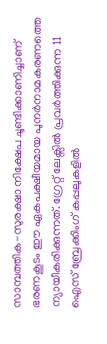സാമ്പത്തിക-സുരക്ഷാ നിക്ഷേപ ചൂണ്ടിക്കാണിച്ചാണ് ഭരണകൂടം ഈ ഏകപക്ഷീയമായ പുനർനാമകരണത്തെ ന്യായീകരിക്കുന്നത്. ഗ്രേറ്റ് ലേക്സിൽ പ്രവർത്തിക്കുന്ന 11 ഐസ് ബ്രേക്കിംഗ് കപ്പലുകളിൽ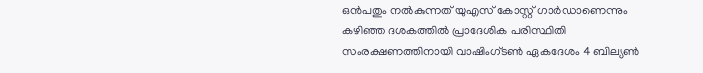ഒൻപതും നൽകുന്നത് യുഎസ് കോസ്റ്റ് ഗാർഡാണെന്നും കഴിഞ്ഞ ദശകത്തിൽ പ്രാദേശിക പരിസ്ഥിതി സംരക്ഷണത്തിനായി വാഷിംഗ്ടൺ ഏകദേശം 4 ബില്യൺ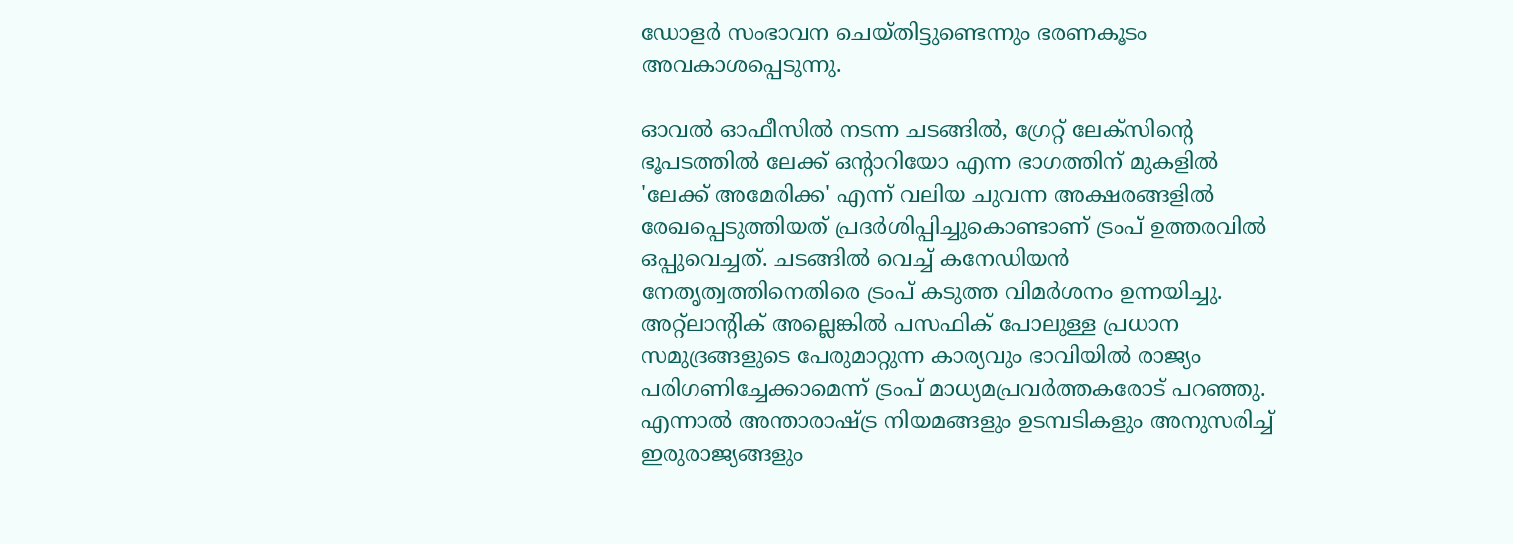ഡോളർ സംഭാവന ചെയ്തിട്ടുണ്ടെന്നും ഭരണകൂടം അവകാശപ്പെടുന്നു.

ഓവൽ ഓഫീസിൽ നടന്ന ചടങ്ങിൽ, ഗ്രേറ്റ് ലേക്സിന്റെ ഭൂപടത്തിൽ ലേക്ക് ഒന്റാറിയോ എന്ന ഭാഗത്തിന് മുകളിൽ 'ലേക്ക് അമേരിക്ക' എന്ന് വലിയ ചുവന്ന അക്ഷരങ്ങളിൽ രേഖപ്പെടുത്തിയത് പ്രദർശിപ്പിച്ചുകൊണ്ടാണ് ട്രംപ് ഉത്തരവിൽ ഒപ്പുവെച്ചത്. ചടങ്ങിൽ വെച്ച് കനേഡിയൻ നേതൃത്വത്തിനെതിരെ ട്രംപ് കടുത്ത വിമർശനം ഉന്നയിച്ചു. അറ്റ്ലാന്റിക് അല്ലെങ്കിൽ പസഫിക് പോലുള്ള പ്രധാന സമുദ്രങ്ങളുടെ പേരുമാറ്റുന്ന കാര്യവും ഭാവിയിൽ രാജ്യം പരിഗണിച്ചേക്കാമെന്ന് ട്രംപ് മാധ്യമപ്രവർത്തകരോട് പറഞ്ഞു. എന്നാൽ അന്താരാഷ്ട്ര നിയമങ്ങളും ഉടമ്പടികളും അനുസരിച്ച് ഇരുരാജ്യങ്ങളും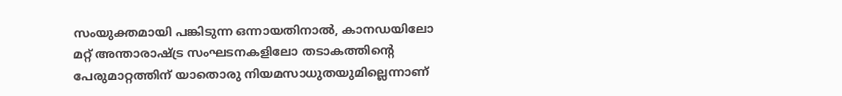സംയുക്തമായി പങ്കിടുന്ന ഒന്നായതിനാൽ, കാനഡയിലോ മറ്റ് അന്താരാഷ്ട്ര സംഘടനകളിലോ തടാകത്തിന്റെ പേരുമാറ്റത്തിന് യാതൊരു നിയമസാധുതയുമില്ലെന്നാണ്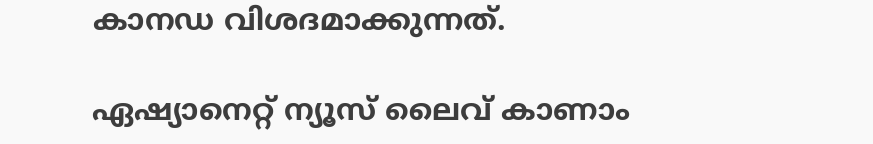കാനഡ വിശദമാക്കുന്നത്.

ഏഷ്യാനെറ്റ് ന്യൂസ് ലൈവ് കാണാം